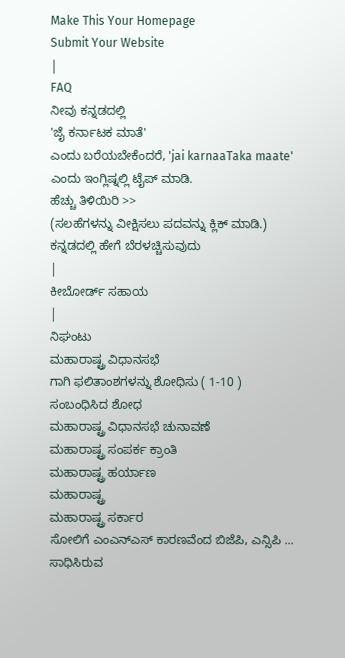Make This Your Homepage
Submit Your Website
|
FAQ
ನೀವು ಕನ್ನಡದಲ್ಲಿ
'ಜೈ ಕರ್ನಾಟಕ ಮಾತೆ'
ಎಂದು ಬರೆಯಬೇಕೆಂದರೆ, 'jai karnaaTaka maate' ಎಂದು ಇಂಗ್ಲಿಷ್ನಲ್ಲಿ ಟೈಪ್ ಮಾಡಿ.
ಹೆಚ್ಚು ತಿಳಿಯಿರಿ >>
(ಸಲಹೆಗಳನ್ನು ವೀಕ್ಷಿಸಲು ಪದವನ್ನು ಕ್ಲಿಕ್ ಮಾಡಿ.)
ಕನ್ನಡದಲ್ಲಿ ಹೇಗೆ ಬೆರಳಚ್ಚಿಸುವುದು
|
ಕೀಬೋರ್ಡ್ ಸಹಾಯ
|
ನಿಘಂಟು
ಮಹಾರಾಷ್ಟ್ರ ವಿಧಾನಸಭೆ
ಗಾಗಿ ಫಲಿತಾಂಶಗಳನ್ನು ಶೋಧಿಸು ( 1-10 )
ಸಂಬಂಧಿಸಿದ ಶೋಧ
ಮಹಾರಾಷ್ಟ್ರ ವಿಧಾನಸಭೆ ಚುನಾವಣೆ
ಮಹಾರಾಷ್ಟ್ರ ಸಂಪರ್ಕ ಕ್ರಾಂತಿ
ಮಹಾರಾಷ್ಟ್ರ ಹರ್ಯಾಣ
ಮಹಾರಾಷ್ಟ್ರ
ಮಹಾರಾಷ್ಟ್ರ ಸರ್ಕಾರ
ಸೋಲಿಗೆ ಎಂಎನ್ಎಸ್ ಕಾರಣವೆಂದ ಬಿಜೆಪಿ, ಎನ್ಸಿಪಿ ...
ಸಾಧಿಸಿರುವ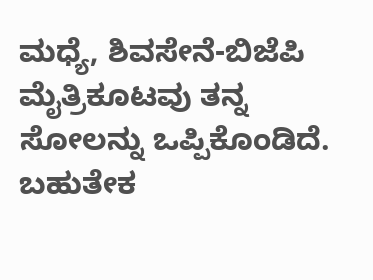ಮಧ್ಯೆ, ಶಿವಸೇನೆ-ಬಿಜೆಪಿ ಮೈತ್ರಿಕೂಟವು ತನ್ನ ಸೋಲನ್ನು ಒಪ್ಪಿಕೊಂಡಿದೆ. ಬಹುತೇಕ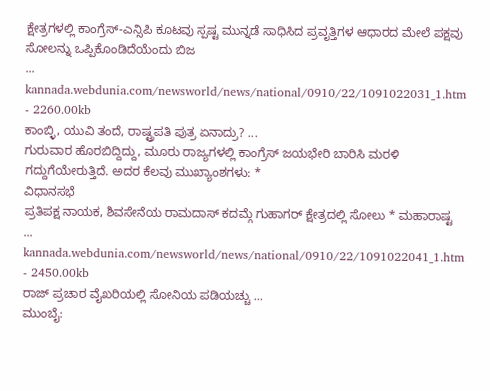ಕ್ಷೇತ್ರಗಳಲ್ಲಿ ಕಾಂಗ್ರೆಸ್-ಎನ್ಸಿಪಿ ಕೂಟವು ಸ್ಪಷ್ಟ ಮುನ್ನಡೆ ಸಾಧಿಸಿದ ಪ್ರವೃತ್ತಿಗಳ ಆಧಾರದ ಮೇಲೆ ಪಕ್ಷವು ಸೋಲನ್ನು ಒಪ್ಪಿಕೊಂಡಿದೆಯೆಂದು ಬಿಜ
...
kannada.webdunia.com/newsworld/news/national/0910/22/1091022031_1.htm - 2260.00kb
ಕಾಂಬ್ಳಿ, ಯುವಿ ತಂದೆ, ರಾಷ್ಟ್ರಪತಿ ಪುತ್ರ ಏನಾದ್ರು? ...
ಗುರುವಾರ ಹೊರಬಿದ್ದಿದ್ದು, ಮೂರು ರಾಜ್ಯಗಳಲ್ಲಿ ಕಾಂಗ್ರೆಸ್ ಜಯಭೇರಿ ಬಾರಿಸಿ ಮರಳಿ ಗದ್ದುಗೆಯೇರುತ್ತಿದೆ. ಅದರ ಕೆಲವು ಮುಖ್ಯಾಂಶಗಳು: *
ವಿಧಾನಸಭೆ
ಪ್ರತಿಪಕ್ಷ ನಾಯಕ, ಶಿವಸೇನೆಯ ರಾಮದಾಸ್ ಕದಮ್ಗೆ ಗುಹಾಗರ್ ಕ್ಷೇತ್ರದಲ್ಲಿ ಸೋಲು * ಮಹಾರಾಷ್ಟ
...
kannada.webdunia.com/newsworld/news/national/0910/22/1091022041_1.htm - 2450.00kb
ರಾಜ್ ಪ್ರಚಾರ ವೈಖರಿಯಲ್ಲಿ ಸೋನಿಯ ಪಡಿಯಚ್ಚು ...
ಮುಂಬೈ: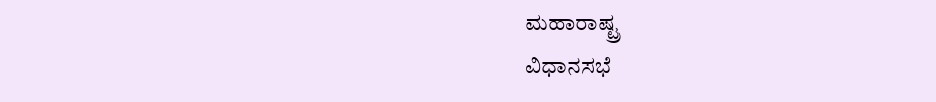ಮಹಾರಾಷ್ಟ್ರ
ವಿಧಾನಸಭೆ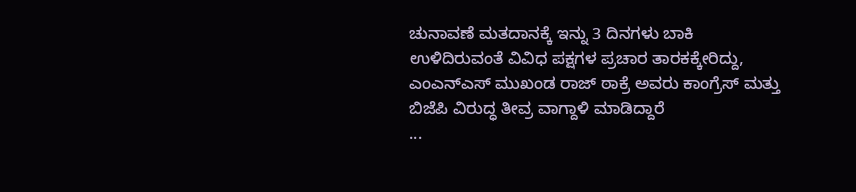ಚುನಾವಣೆ ಮತದಾನಕ್ಕೆ ಇನ್ನು 3 ದಿನಗಳು ಬಾಕಿ ಉಳಿದಿರುವಂತೆ ವಿವಿಧ ಪಕ್ಷಗಳ ಪ್ರಚಾರ ತಾರಕಕ್ಕೇರಿದ್ದು, ಎಂಎನ್ಎಸ್ ಮುಖಂಡ ರಾಜ್ ಠಾಕ್ರೆ ಅವರು ಕಾಂಗ್ರೆಸ್ ಮತ್ತು ಬಿಜೆಪಿ ವಿರುದ್ಧ ತೀವ್ರ ವಾಗ್ದಾಳಿ ಮಾಡಿದ್ದಾರೆ
...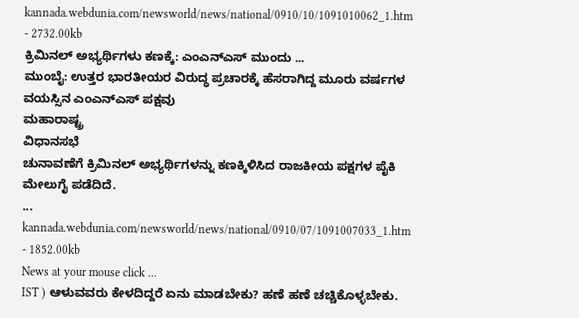kannada.webdunia.com/newsworld/news/national/0910/10/1091010062_1.htm - 2732.00kb
ಕ್ರಿಮಿನಲ್ ಅಭ್ಯರ್ಥಿಗಳು ಕಣಕ್ಕೆ: ಎಂಎನ್ಎಸ್ ಮುಂದು ...
ಮುಂಬೈ: ಉತ್ತರ ಭಾರತೀಯರ ವಿರುದ್ಧ ಪ್ರಚಾರಕ್ಕೆ ಹೆಸರಾಗಿದ್ದ ಮೂರು ವರ್ಷಗಳ ವಯಸ್ಸಿನ ಎಂಎನ್ಎಸ್ ಪಕ್ಷವು
ಮಹಾರಾಷ್ಟ್ರ
ವಿಧಾನಸಭೆ
ಚುನಾವಣೆಗೆ ಕ್ರಿಮಿನಲ್ ಅಭ್ಯರ್ಥಿಗಳನ್ನು ಕಣಕ್ಕಿಳಿಸಿದ ರಾಜಕೀಯ ಪಕ್ಷಗಳ ಪೈಕಿ ಮೇಲುಗೈ ಪಡೆದಿದೆ.
...
kannada.webdunia.com/newsworld/news/national/0910/07/1091007033_1.htm - 1852.00kb
News at your mouse click ...
IST ) ಆಳುವವರು ಕೇಳದಿದ್ದರೆ ಏನು ಮಾಡಬೇಕು? ಹಣೆ ಹಣೆ ಚಚ್ಚಿಕೊಳ್ಳಬೇಕು.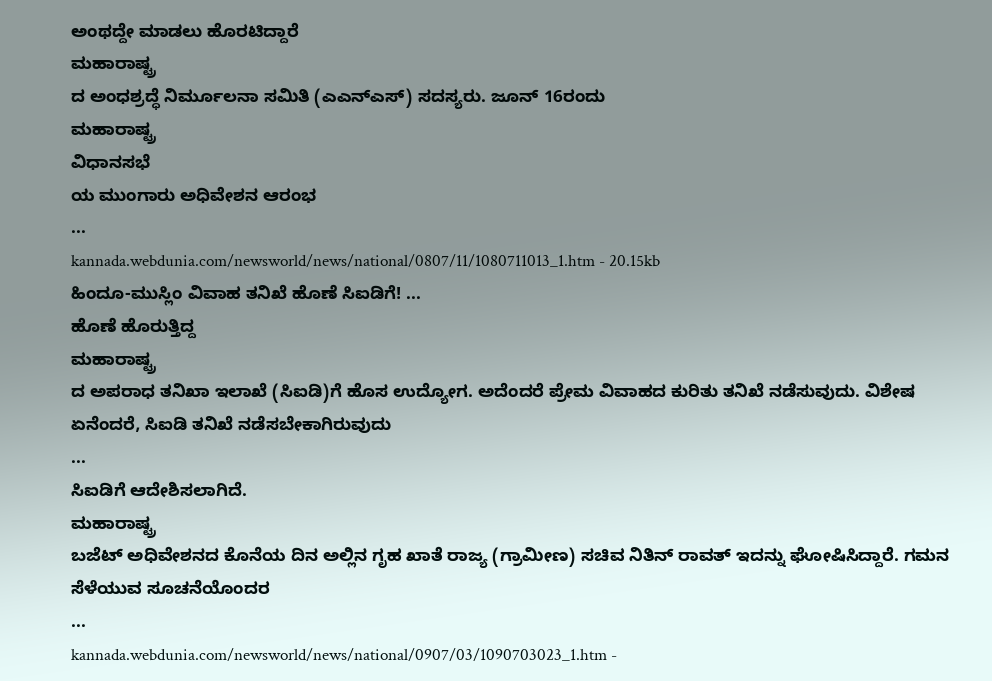ಅಂಥದ್ದೇ ಮಾಡಲು ಹೊರಟಿದ್ದಾರೆ
ಮಹಾರಾಷ್ಟ್ರ
ದ ಅಂಧಶ್ರದ್ಧೆ ನಿರ್ಮೂಲನಾ ಸಮಿತಿ (ಎಎನ್ಎಸ್) ಸದಸ್ಯರು. ಜೂನ್ 16ರಂದು
ಮಹಾರಾಷ್ಟ್ರ
ವಿಧಾನಸಭೆ
ಯ ಮುಂಗಾರು ಅಧಿವೇಶನ ಆರಂಭ
...
kannada.webdunia.com/newsworld/news/national/0807/11/1080711013_1.htm - 20.15kb
ಹಿಂದೂ-ಮುಸ್ಲಿಂ ವಿವಾಹ ತನಿಖೆ ಹೊಣೆ ಸಿಐಡಿಗೆ! ...
ಹೊಣೆ ಹೊರುತ್ತಿದ್ದ
ಮಹಾರಾಷ್ಟ್ರ
ದ ಅಪರಾಧ ತನಿಖಾ ಇಲಾಖೆ (ಸಿಐಡಿ)ಗೆ ಹೊಸ ಉದ್ಯೋಗ. ಅದೆಂದರೆ ಪ್ರೇಮ ವಿವಾಹದ ಕುರಿತು ತನಿಖೆ ನಡೆಸುವುದು. ವಿಶೇಷ ಏನೆಂದರೆ, ಸಿಐಡಿ ತನಿಖೆ ನಡೆಸಬೇಕಾಗಿರುವುದು
...
ಸಿಐಡಿಗೆ ಆದೇಶಿಸಲಾಗಿದೆ.
ಮಹಾರಾಷ್ಟ್ರ
ಬಜೆಟ್ ಅಧಿವೇಶನದ ಕೊನೆಯ ದಿನ ಅಲ್ಲಿನ ಗೃಹ ಖಾತೆ ರಾಜ್ಯ (ಗ್ರಾಮೀಣ) ಸಚಿವ ನಿತಿನ್ ರಾವತ್ ಇದನ್ನು ಘೋಷಿಸಿದ್ದಾರೆ. ಗಮನ ಸೆಳೆಯುವ ಸೂಚನೆಯೊಂದರ
...
kannada.webdunia.com/newsworld/news/national/0907/03/1090703023_1.htm -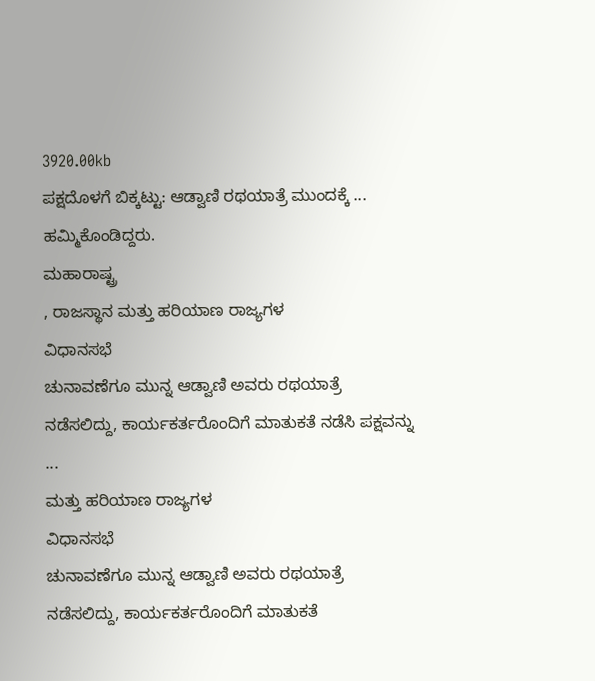3920.00kb
ಪಕ್ಷದೊಳಗೆ ಬಿಕ್ಕಟ್ಟು: ಆಡ್ವಾಣಿ ರಥಯಾತ್ರೆ ಮುಂದಕ್ಕೆ ...
ಹಮ್ಮಿಕೊಂಡಿದ್ದರು.
ಮಹಾರಾಷ್ಟ್ರ
, ರಾಜಸ್ಥಾನ ಮತ್ತು ಹರಿಯಾಣ ರಾಜ್ಯಗಳ
ವಿಧಾನಸಭೆ
ಚುನಾವಣೆಗೂ ಮುನ್ನ ಆಡ್ವಾಣಿ ಅವರು ರಥಯಾತ್ರೆ ನಡೆಸಲಿದ್ದು, ಕಾರ್ಯಕರ್ತರೊಂದಿಗೆ ಮಾತುಕತೆ ನಡೆಸಿ ಪಕ್ಷವನ್ನು
...
ಮತ್ತು ಹರಿಯಾಣ ರಾಜ್ಯಗಳ
ವಿಧಾನಸಭೆ
ಚುನಾವಣೆಗೂ ಮುನ್ನ ಆಡ್ವಾಣಿ ಅವರು ರಥಯಾತ್ರೆ ನಡೆಸಲಿದ್ದು, ಕಾರ್ಯಕರ್ತರೊಂದಿಗೆ ಮಾತುಕತೆ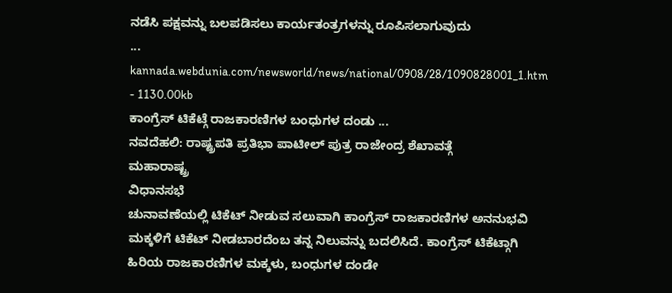ನಡೆಸಿ ಪಕ್ಷವನ್ನು ಬಲಪಡಿಸಲು ಕಾರ್ಯತಂತ್ರಗಳನ್ನು ರೂಪಿಸಲಾಗುವುದು
...
kannada.webdunia.com/newsworld/news/national/0908/28/1090828001_1.htm - 1130.00kb
ಕಾಂಗ್ರೆಸ್ ಟಿಕೆಟ್ಗೆ ರಾಜಕಾರಣಿಗಳ ಬಂಧುಗಳ ದಂಡು ...
ನವದೆಹಲಿ: ರಾಷ್ಟ್ರಪತಿ ಪ್ರತಿಭಾ ಪಾಟೀಲ್ ಪುತ್ರ ರಾಜೇಂದ್ರ ಶೆಖಾವತ್ಗೆ
ಮಹಾರಾಷ್ಟ್ರ
ವಿಧಾನಸಭೆ
ಚುನಾವಣೆಯಲ್ಲಿ ಟಿಕೆಟ್ ನೀಡುವ ಸಲುವಾಗಿ ಕಾಂಗ್ರೆಸ್ ರಾಜಕಾರಣಿಗಳ ಅನನುಭವಿ ಮಕ್ಕಳಿಗೆ ಟಿಕೆಟ್ ನೀಡಬಾರದೆಂಬ ತನ್ನ ನಿಲುವನ್ನು ಬದಲಿಸಿದೆ. ಕಾಂಗ್ರೆಸ್ ಟಿಕೆಟ್ಗಾಗಿ ಹಿರಿಯ ರಾಜಕಾರಣಿಗಳ ಮಕ್ಕಳು, ಬಂಧುಗಳ ದಂಡೇ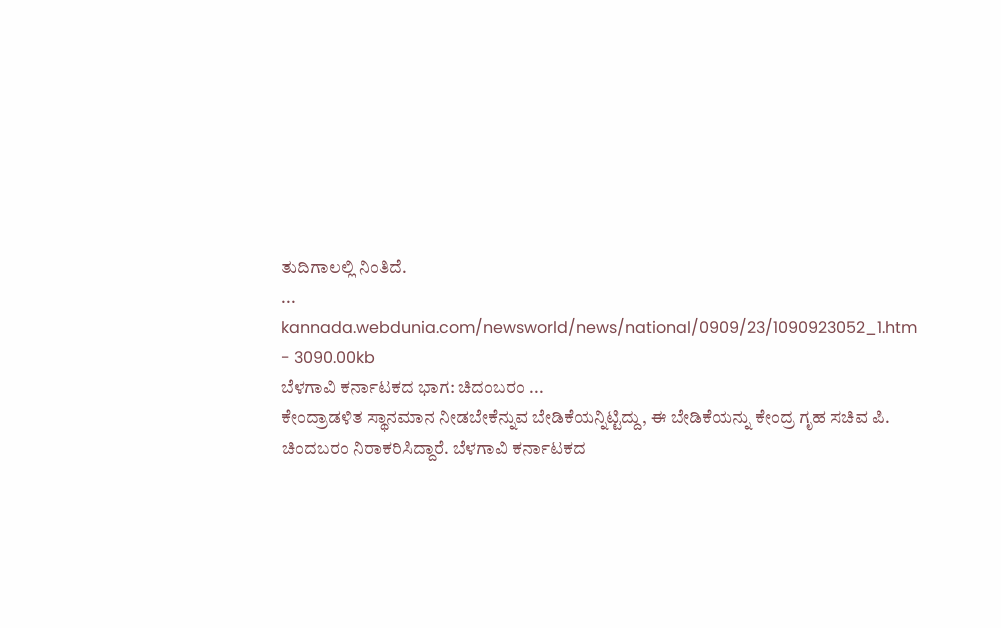ತುದಿಗಾಲಲ್ಲಿ ನಿಂತಿದೆ.
...
kannada.webdunia.com/newsworld/news/national/0909/23/1090923052_1.htm - 3090.00kb
ಬೆಳಗಾವಿ ಕರ್ನಾಟಕದ ಭಾಗ: ಚಿದಂಬರಂ ...
ಕೇಂದ್ರಾಡಳಿತ ಸ್ಥಾನಮಾನ ನೀಡಬೇಕೆನ್ನುವ ಬೇಡಿಕೆಯನ್ನಿಟ್ಟಿದ್ದು, ಈ ಬೇಡಿಕೆಯನ್ನು ಕೇಂದ್ರ ಗೃಹ ಸಚಿವ ಪಿ. ಚಿಂದಬರಂ ನಿರಾಕರಿಸಿದ್ದಾರೆ. ಬೆಳಗಾವಿ ಕರ್ನಾಟಕದ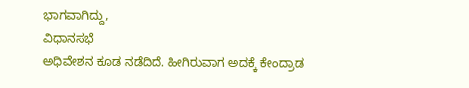ಭಾಗವಾಗಿದ್ದು,
ವಿಧಾನಸಭೆ
ಅಧಿವೇಶನ ಕೂಡ ನಡೆದಿದೆ. ಹೀಗಿರುವಾಗ ಅದಕ್ಕೆ ಕೇಂದ್ರಾಡ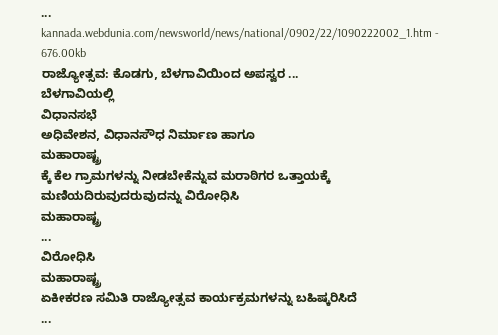...
kannada.webdunia.com/newsworld/news/national/0902/22/1090222002_1.htm - 676.00kb
ರಾಜ್ಯೋತ್ಸವ: ಕೊಡಗು, ಬೆಳಗಾವಿಯಿಂದ ಅಪಸ್ವರ ...
ಬೆಳಗಾವಿಯಲ್ಲಿ
ವಿಧಾನಸಭೆ
ಅಧಿವೇಶನ, ವಿಧಾನಸೌಧ ನಿರ್ಮಾಣ ಹಾಗೂ
ಮಹಾರಾಷ್ಟ್ರ
ಕ್ಕೆ ಕೆಲ ಗ್ರಾಮಗಳನ್ನು ನೀಡಬೇಕೆನ್ನುವ ಮರಾಠಿಗರ ಒತ್ತಾಯಕ್ಕೆ ಮಣಿಯದಿರುವುದರುವುದನ್ನು ವಿರೋಧಿಸಿ
ಮಹಾರಾಷ್ಟ್ರ
...
ವಿರೋಧಿಸಿ
ಮಹಾರಾಷ್ಟ್ರ
ಏಕೀಕರಣ ಸಮಿತಿ ರಾಜ್ಯೋತ್ಸವ ಕಾರ್ಯಕ್ರಮಗಳನ್ನು ಬಹಿಷ್ಕರಿಸಿದೆ
...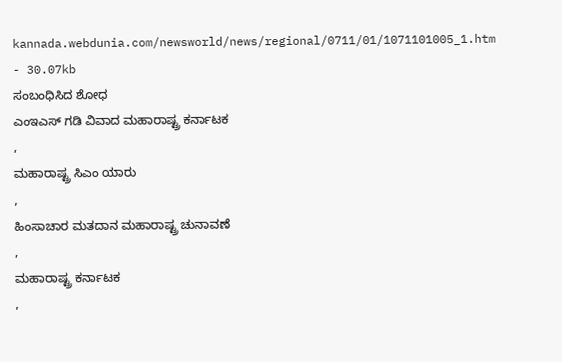kannada.webdunia.com/newsworld/news/regional/0711/01/1071101005_1.htm - 30.07kb
ಸಂಬಂಧಿಸಿದ ಶೋಧ
ಎಂಇಎಸ್ ಗಡಿ ವಿವಾದ ಮಹಾರಾಷ್ಟ್ರ ಕರ್ನಾಟಕ
,
ಮಹಾರಾಷ್ಟ್ರ ಸಿಎಂ ಯಾರು
,
ಹಿಂಸಾಚಾರ ಮತದಾನ ಮಹಾರಾಷ್ಟ್ರ ಚುನಾವಣೆ
,
ಮಹಾರಾಷ್ಟ್ರ ಕರ್ನಾಟಕ
,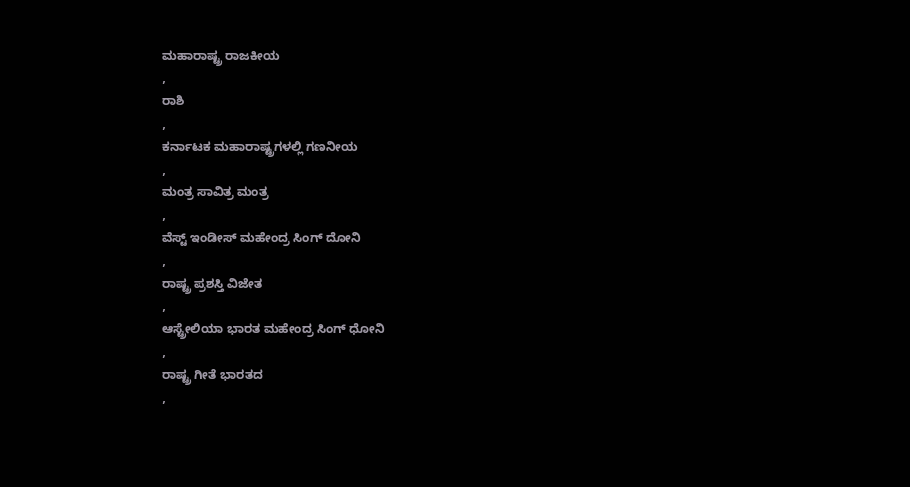ಮಹಾರಾಷ್ಟ್ರ ರಾಜಕೀಯ
,
ರಾಶಿ
,
ಕರ್ನಾಟಕ ಮಹಾರಾಷ್ಟ್ರಗಳಲ್ಲಿ ಗಣನೀಯ
,
ಮಂತ್ರ ಸಾವಿತ್ರ ಮಂತ್ರ
,
ವೆಸ್ಟ್ ಇಂಡೀಸ್ ಮಹೇಂದ್ರ ಸಿಂಗ್ ದೋನಿ
,
ರಾಷ್ಟ್ರ ಪ್ರಶಸ್ತಿ ವಿಜೇತ
,
ಆಸ್ಟ್ರೇಲಿಯಾ ಭಾರತ ಮಹೇಂದ್ರ ಸಿಂಗ್ ಧೋನಿ
,
ರಾಷ್ಟ್ರ ಗೀತೆ ಭಾರತದ
,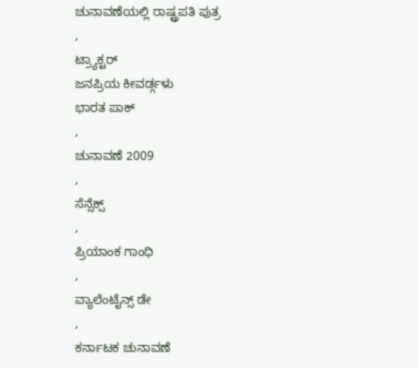ಚುನಾವಣೆಯಲ್ಲಿ ರಾಷ್ಟ್ರಪತಿ ಪುತ್ರ
,
ಟ್ರ್ಯಾಕ್ಟರ್
ಜನಪ್ರಿಯ ಕೀವರ್ಡ್ಗಳು
ಭಾರತ ಪಾಕ್
,
ಚುನಾವಣೆ 2009
,
ಸೆನ್ಸೆಕ್ಸ್
,
ಪ್ರಿಯಾಂಕ ಗಾಂಧಿ
,
ವ್ಯಾಲೆಂಟೈನ್ಸ್ ಡೇ
,
ಕರ್ನಾಟಕ ಚುನಾವಣೆ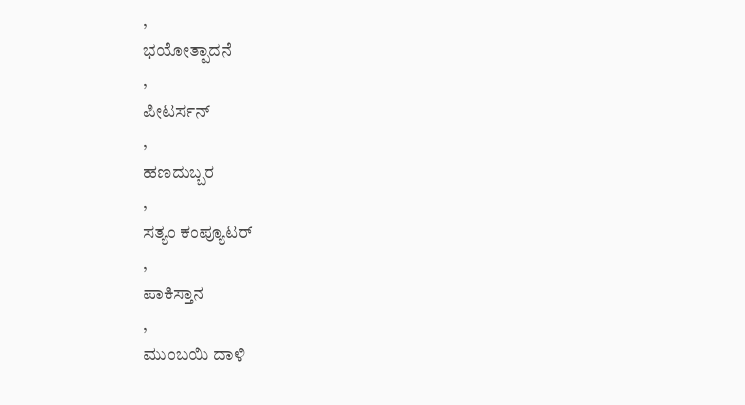,
ಭಯೋತ್ಪಾದನೆ
,
ಪೀಟರ್ಸನ್
,
ಹಣದುಬ್ಬರ
,
ಸತ್ಯಂ ಕಂಪ್ಯೂಟರ್
,
ಪಾಕಿಸ್ತಾನ
,
ಮುಂಬಯಿ ದಾಳಿ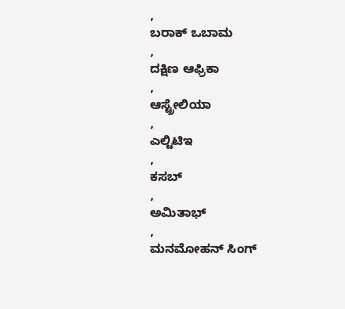,
ಬರಾಕ್ ಒಬಾಮ
,
ದಕ್ಷಿಣ ಆಫ್ರಿಕಾ
,
ಆಸ್ಟ್ರೇಲಿಯಾ
,
ಎಲ್ಟಿಟಿಇ
,
ಕಸಬ್
,
ಅಮಿತಾಭ್
,
ಮನಮೋಹನ್ ಸಿಂಗ್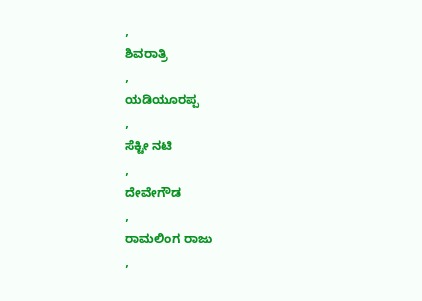,
ಶಿವರಾತ್ರಿ
,
ಯಡಿಯೂರಪ್ಪ
,
ಸೆಕ್ಟೀ ನಟಿ
,
ದೇವೇಗೌಡ
,
ರಾಮಲಿಂಗ ರಾಜು
,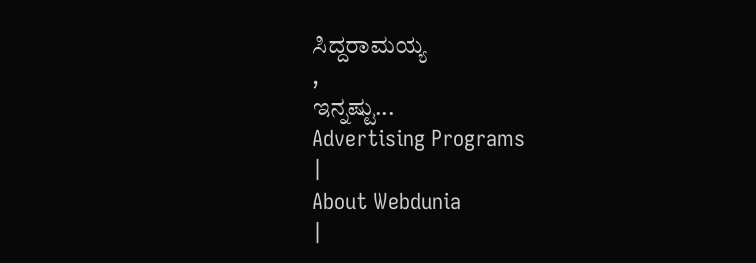ಸಿದ್ದರಾಮಯ್ಯ
,
ಇನ್ನಷ್ಟು...
Advertising Programs
|
About Webdunia
|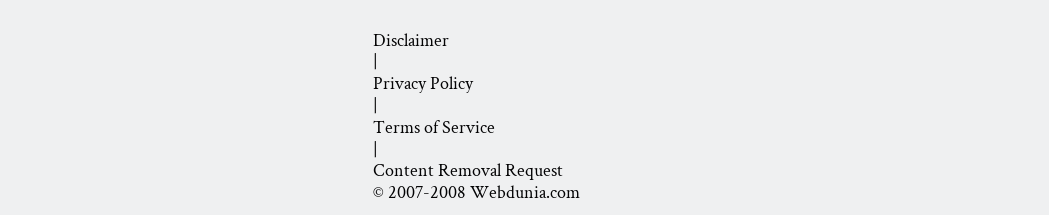Disclaimer
|
Privacy Policy
|
Terms of Service
|
Content Removal Request
© 2007-2008 Webdunia.com